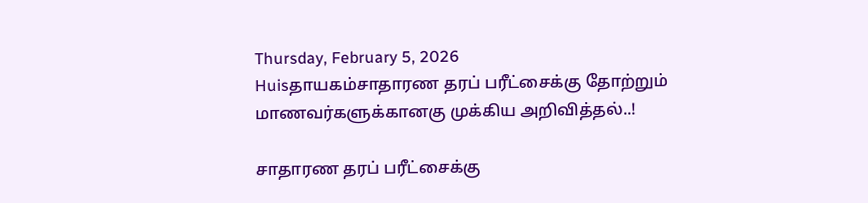Thursday, February 5, 2026
Huisதாயகம்சாதாரண தரப் பரீட்சைக்கு தோற்றும் மாணவர்களுக்கானகு முக்கிய அறிவித்தல்..!

சாதாரண தரப் பரீட்சைக்கு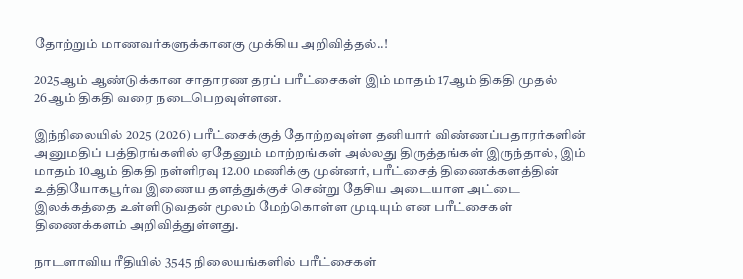தோற்றும் மாணவர்களுக்கானகு முக்கிய அறிவித்தல்..!

2025ஆம் ஆண்டுக்கான சாதாரண தரப் பரீட்சைகள் இம் மாதம் 17ஆம் திகதி முதல் 26ஆம் திகதி வரை நடைபெறவுள்ளன.

இந்நிலையில் 2025 (2026) பரீட்சைக்குத் தோற்றவுள்ள தனியார் விண்ணப்பதாரர்களின் அனுமதிப் பத்திரங்களில் ஏதேனும் மாற்றங்கள் அல்லது திருத்தங்கள் இருந்தால், இம் மாதம் 10ஆம் திகதி நள்ளிரவு 12.00 மணிக்கு முன்னர், பரீட்சைத் திணைக்களத்தின் உத்தியோகபூர்வ இணைய தளத்துக்குச் சென்று தேசிய அடையாள அட்டை இலக்கத்தை உள்ளிடுவதன் மூலம் மேற்கொள்ள முடியும் என பரீட்சைகள் திணைக்களம் அறிவித்துள்ளது.

நாடளாவிய ரீதியில் 3545 நிலையங்களில் பரீட்சைகள்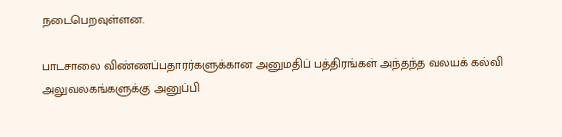நடைபெறவுள்ளன.

பாடசாலை விண்ணப்பதாரர்களுக்கான அனுமதிப் பத்திரங்கள் அந்தந்த வலயக் கல்வி அலுவலகங்களுக்கு அனுப்பி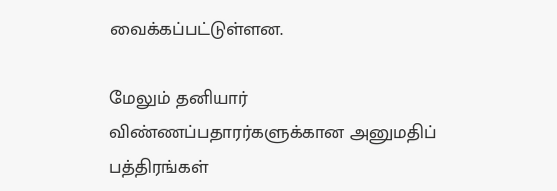வைக்கப்பட்டுள்ளன.

மேலும் தனியார் விண்ணப்பதாரர்களுக்கான அனுமதிப் பத்திரங்கள்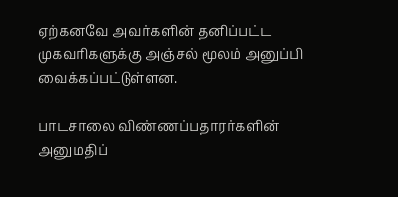ஏற்கனவே அவர்களின் தனிப்பட்ட முகவரிகளுக்கு அஞ்சல் மூலம் அனுப்பி வைக்கப்பட்டுள்ளன.

பாடசாலை விண்ணப்பதாரர்களின் அனுமதிப்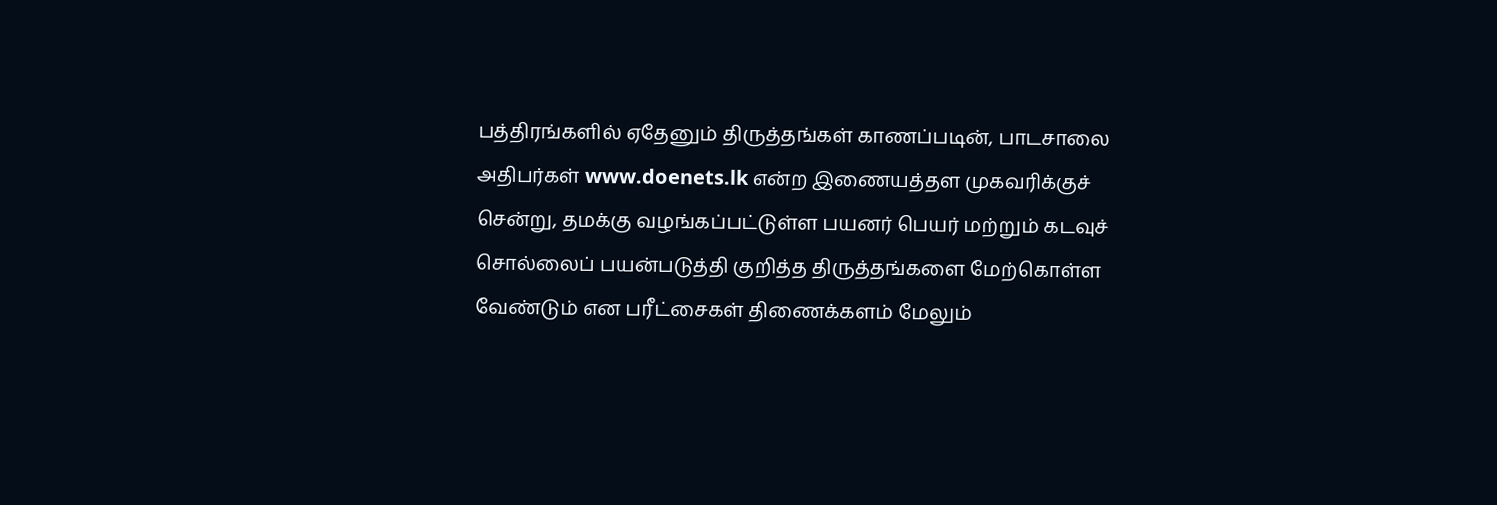பத்திரங்களில் ஏதேனும் திருத்தங்கள் காணப்படின், பாடசாலை அதிபர்கள் www.doenets.lk என்ற இணையத்தள முகவரிக்குச் சென்று, தமக்கு வழங்கப்பட்டுள்ள பயனர் பெயர் மற்றும் கடவுச் சொல்லைப் பயன்படுத்தி குறித்த திருத்தங்களை மேற்கொள்ள வேண்டும் என பரீட்சைகள் திணைக்களம் மேலும்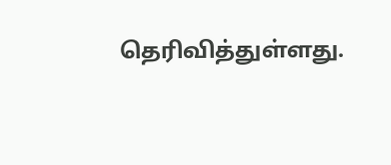தெரிவித்துள்ளது.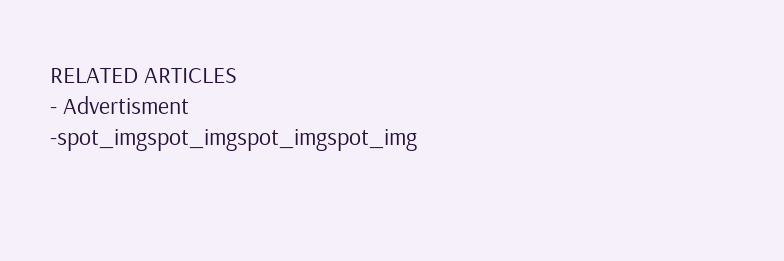RELATED ARTICLES
- Advertisment -spot_imgspot_imgspot_imgspot_img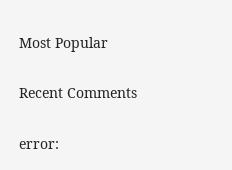Most Popular

Recent Comments

error: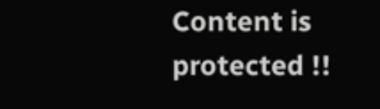Content is protected !!